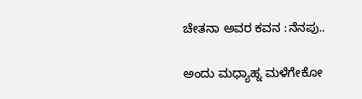ಚೇತನಾ ಅವರ ಕವನ :ನೆನಪು..

ಅಂದು ಮಧ್ಯಾಹ್ನ ಮಳೆಗೇಕೋ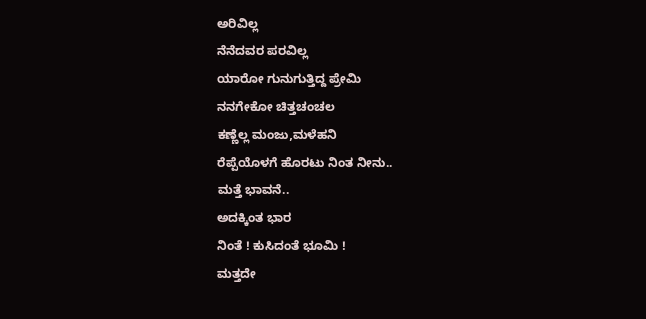ಅರಿವಿಲ್ಲ
ನೆನೆದವರ ಪರವಿಲ್ಲ
ಯಾರೋ ಗುನುಗುತ್ತಿದ್ದ ಪ್ರೇಮಿ
ನನಗೇಕೋ ಚಿತ್ತಚಂಚಲ
ಕಣ್ಣೆಲ್ಲ ಮಂಜು,ಮಳೆಹನಿ
ರೆಪ್ಪೆಯೊಳಗೆ ಹೊರಟು ನಿಂತ ನೀನು..
ಮತ್ತೆ ಭಾವನೆ..
ಅದಕ್ಕಿಂತ ಭಾರ
ನಿಂತೆ ! ಕುಸಿದಂತೆ ಭೂಮಿ !
ಮತ್ತದೇ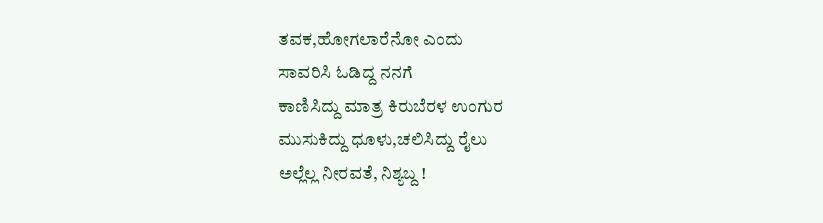ತವಕ,ಹೋಗಲಾರೆನೋ ಎಂದು
ಸಾವರಿಸಿ ಓಡಿದ್ದ ನನಗೆ
ಕಾಣಿಸಿದ್ದು ಮಾತ್ರ ಕಿರುಬೆರಳ ಉಂಗುರ
ಮುಸುಕಿದ್ದು ಧೂಳು,ಚಲಿಸಿದ್ದು ರೈಲು
ಅಲ್ಲೆಲ್ಲ ನೀರವತೆ, ನಿಶ್ಯಬ್ದ !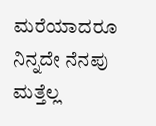ಮರೆಯಾದರೂ ನಿನ್ನದೇ ನೆನಪು
ಮತ್ತೆಲ್ಲ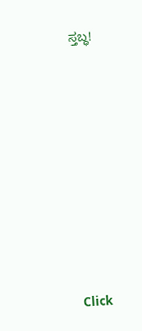ಸ್ತಬ್ಧ!












Click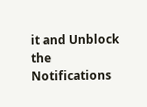it and Unblock the Notifications